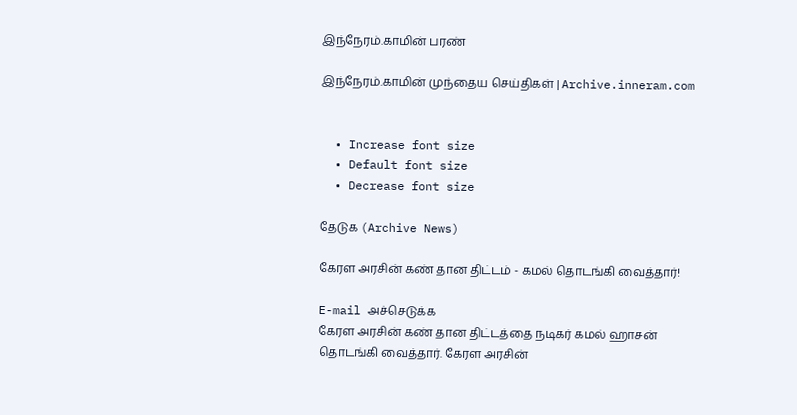இந்நேரம்.காமின் பரண்

இந்நேரம்.காமின் முந்தைய செய்திகள் | Archive.inneram.com


  • Increase font size
  • Default font size
  • Decrease font size

தேடுக (Archive News)

கேரள அரசின் கண் தான திட்டம் - கமல் தொடங்கி வைத்தார்!

E-mail அச்செடுக்க
கேரள அரசின் கண் தான திட்டத்தை நடிகர் கமல் ஹாசன் தொடங்கி வைத்தார். கேரள அரசின்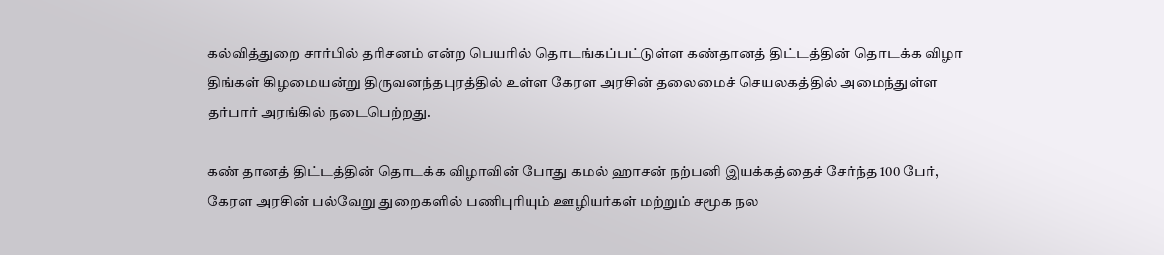கல்வித்துறை சார்பில் தரிசனம் என்ற பெயரில் தொடங்கப்பட்டுள்ள கண்தானத் திட்டத்தின் தொடக்க விழா திங்கள் கிழமையன்று திருவனந்தபுரத்தில் உள்ள கேரள அரசின் தலைமைச் செயலகத்தில் அமைந்துள்ள தர்பார் அரங்கில் நடைபெற்றது.

கண் தானத் திட்டத்தின் தொடக்க விழாவின் போது கமல் ஹாசன் நற்பனி இயக்கத்தைச் சேர்ந்த 100 பேர், கேரள அரசின் பல்வேறு துறைகளில் பணிபுரியும் ஊழியர்கள் மற்றும் சமூக நல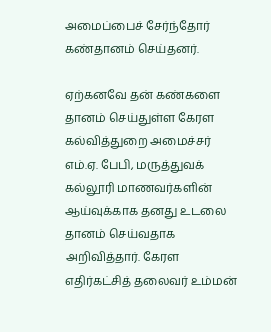அமைப்பைச் சேர்ந்தோர் கண்தானம் செய்தனர்.

ஏற்கனவே தன் கண்களை தானம் செய்துள்ள கேரள கல்வித்துறை அமைச்சர் எம்.ஏ. பேபி, மருத்துவக் கல்லூரி மாணவர்களின் ஆய்வுக்காக தனது உடலை தானம் செய்வதாக அறிவித்தார். கேரள எதிர்கட்சித் தலைவர் உம்மன்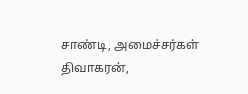சாண்டி, அமைச்சர்கள் திவாகரன்,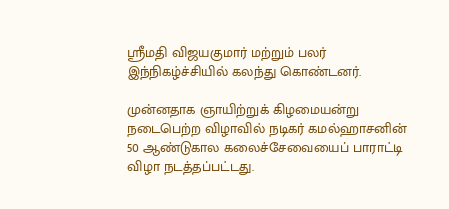ஸ்ரீமதி விஜயகுமார் மற்றும் பலர் இந்நிகழ்ச்சியில் கலந்து கொண்டனர்.

முன்னதாக ஞாயிற்றுக் கிழமையன்று நடைபெற்ற விழாவில் நடிகர் கமல்ஹாசனின் 50 ஆண்டுகால கலைச்சேவையைப் பாராட்டி விழா நடத்தப்பட்டது.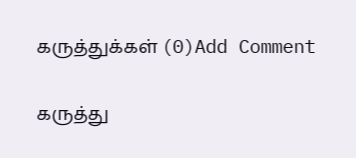கருத்துக்கள் (0)Add Comment

கருத்து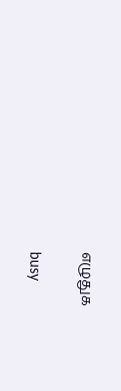எழுதுக

busy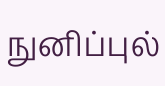நுனிப்புல்